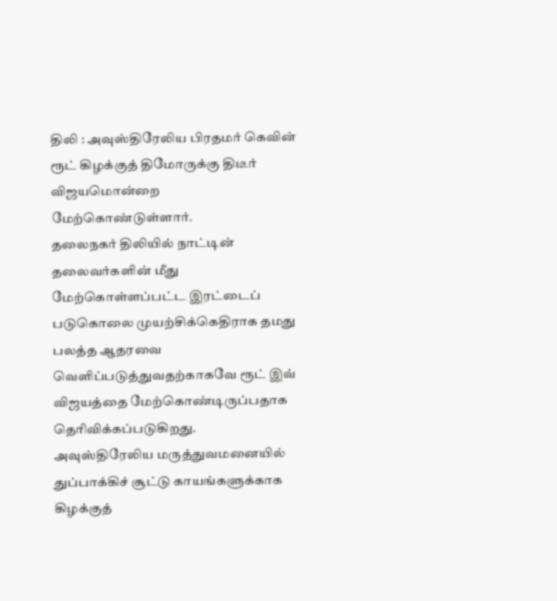திலி : அவுஸ்திரேலிய பிரதமர் கெவின் ரூட் கிழக்குத் திமோருக்கு திடீர் விஜயமொன்றை மேற்கொண்டுள்ளார்.
தலைநகர் திலியில் நாட்டின் தலைவர்களின் மீது மேற்கொள்ளப்பட்ட இரட்டைப் படுகொலை முயற்சிக்கெதிராக தமது பலத்த ஆதரவை வெளிப்படுத்துவதற்காகவே ரூட் இவ் விஜயத்தை மேற்கொண்டிருப்பதாக தெரிவிக்கப்படுகிறது.
அவுஸ்திரேலிய மருத்துவமனையில் துப்பாக்கிச் சூட்டு காயங்களுக்காக கிழக்குத்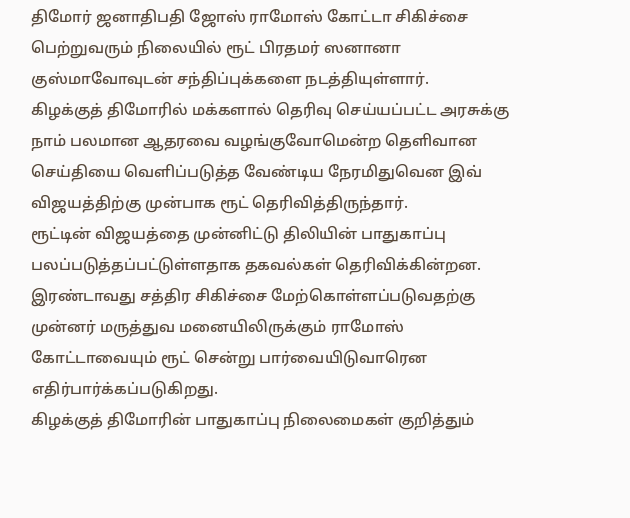திமோர் ஜனாதிபதி ஜோஸ் ராமோஸ் கோட்டா சிகிச்சை பெற்றுவரும் நிலையில் ரூட் பிரதமர் ஸனானா குஸ்மாவோவுடன் சந்திப்புக்களை நடத்தியுள்ளார்.
கிழக்குத் திமோரில் மக்களால் தெரிவு செய்யப்பட்ட அரசுக்கு நாம் பலமான ஆதரவை வழங்குவோமென்ற தெளிவான செய்தியை வெளிப்படுத்த வேண்டிய நேரமிதுவென இவ் விஜயத்திற்கு முன்பாக ரூட் தெரிவித்திருந்தார்.
ரூட்டின் விஜயத்தை முன்னிட்டு திலியின் பாதுகாப்பு பலப்படுத்தப்பட்டுள்ளதாக தகவல்கள் தெரிவிக்கின்றன.
இரண்டாவது சத்திர சிகிச்சை மேற்கொள்ளப்படுவதற்கு முன்னர் மருத்துவ மனையிலிருக்கும் ராமோஸ் கோட்டாவையும் ரூட் சென்று பார்வையிடுவாரென எதிர்பார்க்கப்படுகிறது.
கிழக்குத் திமோரின் பாதுகாப்பு நிலைமைகள் குறித்தும்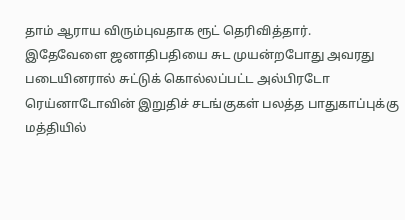தாம் ஆராய விரும்புவதாக ரூட் தெரிவித்தார்.
இதேவேளை ஜனாதிபதியை சுட முயன்றபோது அவரது படையினரால் சுட்டுக் கொல்லப்பட்ட அல்பிரடோ ரெய்னாடோவின் இறுதிச் சடங்குகள் பலத்த பாதுகாப்புக்கு மத்தியில்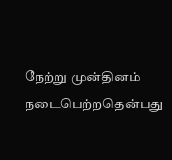நேற்று முன்தினம் நடைபெற்றதென்பது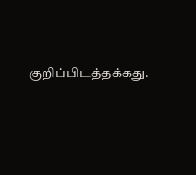குறிப்பிடத்தக்கது.